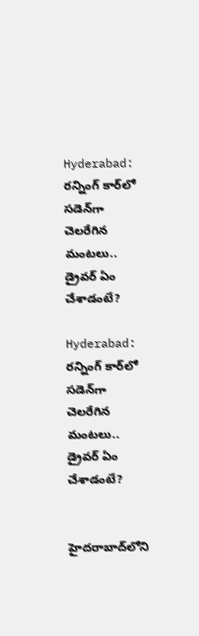Hyderabad: రన్నింగ్‌ కార్‌లో సడెన్‌గా చెలరేగిన మంటలు.. డ్రైవర్ ఏం చేశాడంటే?

Hyderabad: రన్నింగ్‌ కార్‌లో సడెన్‌గా చెలరేగిన మంటలు..  డ్రైవర్ ఏం చేశాడంటే?


హైదరాబాద్‌లోని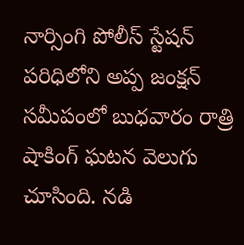నార్సింగి పోలీస్ స్టేషన్ పరిధిలోని అప్ప జంక్షన్ సమీపంలో బుధవారం రాత్రి షాకింగ్ ఘటన వెలుగు చూసింది. నడి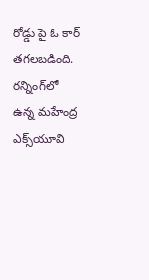రోడ్డు పై ఓ కార్ తగలబడింది. రన్నింగ్‌లో ఉన్న మహేంద్ర ఎక్స్‌యూవి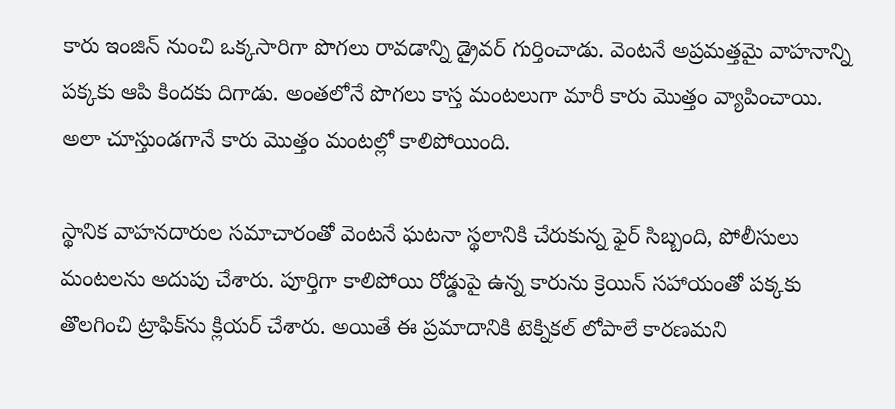కారు ఇంజిన్ నుంచి ఒక్కసారిగా పొగలు రావడాన్ని డ్రైవర్ గుర్తించాడు. వెంటనే అప్రమత్తమై వాహనాన్ని పక్కకు ఆపి కిందకు దిగాడు. అంతలోనే పొగలు కాస్త మంటలుగా మారీ కారు మొత్తం వ్యాపించాయి. అలా చూస్తుండగానే కారు మొత్తం మంటల్లో కాలిపోయింది.

స్థానిక వాహనదారుల సమాచారంతో వెంటనే ఘటనా స్థలానికి చేరుకున్న ఫైర్ సిబ్బంది, పోలీసులు మంటలను అదుపు చేశారు. పూర్తిగా కాలిపోయి రోడ్డుపై ఉన్న కారును క్రెయిన్ సహాయంతో పక్కకు తొలగించి ట్రాఫిక్‌ను క్లియర్ చేశారు. అయితే ఈ ప్రమాదానికి టెక్నికల్ లోపాలే కారణమని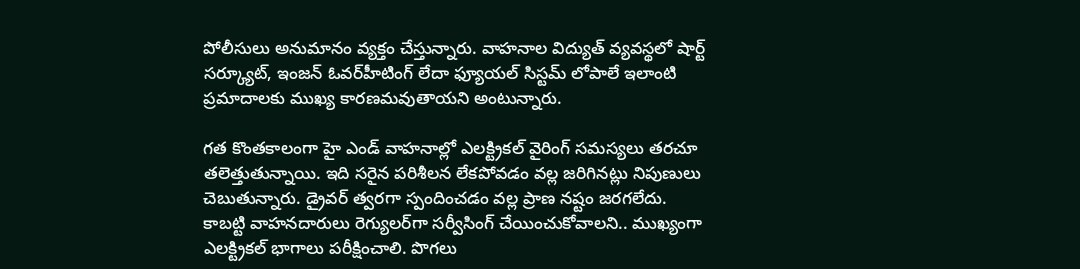పోలీసులు అనుమానం వ్యక్తం చేస్తున్నారు. వాహనాల విద్యుత్ వ్యవస్థలో షార్ట్ సర్క్యూట్, ఇంజన్ ఓవర్‌హీటింగ్ లేదా ఫ్యూయల్ సిస్టమ్ లోపాలే ఇలాంటి ప్రమాదాలకు ముఖ్య కారణమవుతాయని అంటున్నారు.

గత కొంతకాలంగా హై ఎండ్ వాహనాల్లో ఎలక్ట్రికల్ వైరింగ్ సమస్యలు తరచూ తలెత్తుతున్నాయి. ఇది సరైన పరిశీలన లేకపోవడం వల్ల జరిగినట్లు నిపుణులు చెబుతున్నారు. డ్రైవర్ త్వరగా స్పందించడం వల్ల ప్రాణ నష్టం జరగలేదు. కాబట్టి వాహనదారులు రెగ్యులర్‌గా సర్వీసింగ్ చేయించుకోవాలని.. ముఖ్యంగా ఎలక్ట్రికల్ భాగాలు పరీక్షించాలి. పొగలు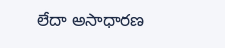లేదా అసాధారణ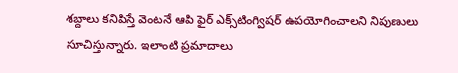శబ్దాలు కనిపిస్తే వెంటనే ఆపి ఫైర్ ఎక్స్‌టింగ్విషర్ ఉపయోగించాలని నిపుణులు సూచిస్తున్నారు. ఇలాంటి ప్రమాదాలు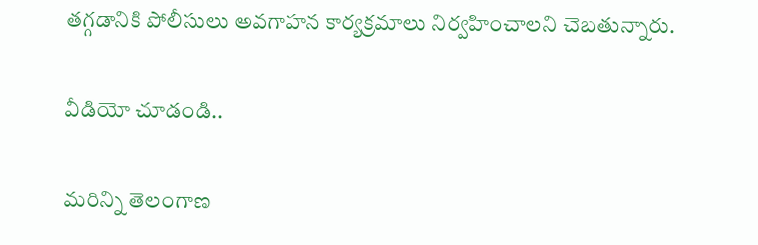తగ్గడానికి పోలీసులు అవగాహన కార్యక్రమాలు నిర్వహించాలని చెబతున్నారు.

వీడియో చూడండి..

మరిన్ని తెలంగాణ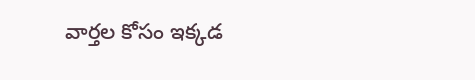వార్తల కోసం ఇక్కడ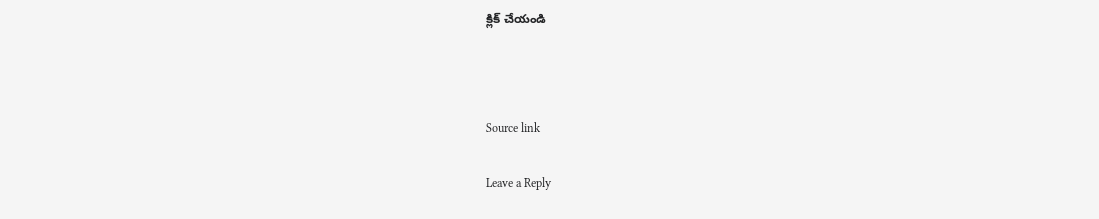క్లిక్ చేయండి



Source link

Leave a Reply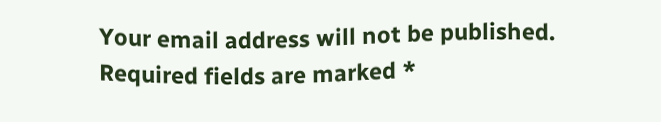Your email address will not be published. Required fields are marked *